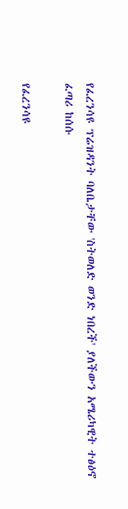የፈረንሳዩ ፕሬዝዳንት ባለቤታቸው 'ስትወለድ ወንድ ነበረች' ያለችውን አሜሪካዊት ተፅዕኖ ፈጣሪ ከሰሱ

የፈረንሳዩ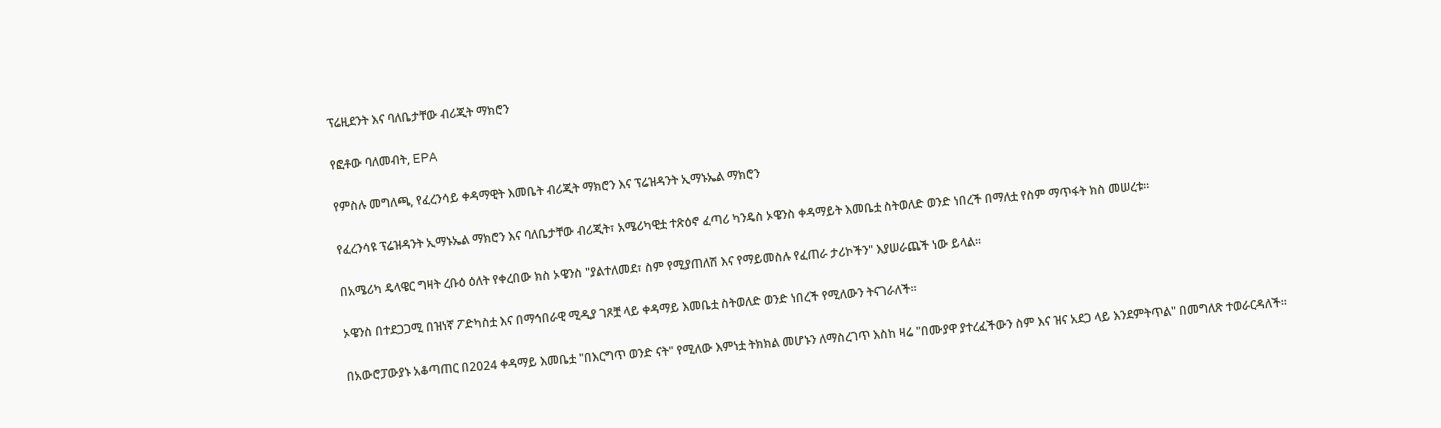ፕሬዚደንት እና ባለቤታቸው ብሪጂት ማክሮን

የፎቶው ባለመብት, EPA

የምስሉ መግለጫ, የፈረንሳይ ቀዳማዊት እመቤት ብሪጂት ማክሮን እና ፕሬዝዳንት ኢማኑኤል ማክሮን

የፈረንሳዩ ፕሬዝዳንት ኢማኑኤል ማክሮን እና ባለቤታቸው ብሪጂት፣ አሜሪካዊቷ ተጽዕኖ ፈጣሪ ካንዴስ ኦዌንስ ቀዳማይት እመቤቷ ስትወለድ ወንድ ነበረች በማለቷ የስም ማጥፋት ክስ መሠረቱ።

በአሜሪካ ዴላዌር ግዛት ረቡዕ ዕለት የቀረበው ክስ ኦዌንስ "ያልተለመደ፣ ስም የሚያጠለሽ እና የማይመስሉ የፈጠራ ታሪኮችን" እያሠራጨች ነው ይላል።

ኦዌንስ በተደጋጋሚ በዝነኛ ፖድካስቷ እና በማኅበራዊ ሚዲያ ገጾቿ ላይ ቀዳማይ እመቤቷ ስትወለድ ወንድ ነበረች የሚለውን ትናገራለች።

በአውሮፓውያኑ አቆጣጠር በ2024 ቀዳማይ እመቤቷ "በእርግጥ ወንድ ናት" የሚለው እምነቷ ትክክል መሆኑን ለማስረገጥ እስከ ዛሬ "በሙያዋ ያተረፈችውን ስም እና ዝና አደጋ ላይ እንደምትጥል" በመግለጽ ተወራርዳለች።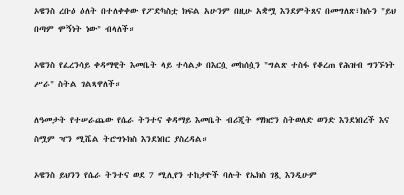ኦዌንስ ረቡዕ ዕለት በተለቀቀው የፖድካስቷ ክፍል አሁንም በዚሁ አቋሟ እንደምትጸና በመግለጽ፣ክሱን "ይህ በጣም ሞኝነት ነው" ብላለች።

ኦዌንስ የፈረንሳይ ቀዳማዊት እመቤት ላይ ተሳልቃ በእርሷ መከሰሷን "ግልጽ ተስፋ የቆረጠ የሕዝብ ግንኙነት ሥራ" ስትል ገልጻዋለች።

ለዓመታት የተሠራጨው የሴራ ትንተና ቀዳማይ እመቤት ብሪጂት ማክሮን ስትወለድ ወንድ እንደነበረች እና ስሟም ዣን ሚሼል ትሮግኑክስ እንደነበር ያስረዳል።

ኦዌንስ ይህንን የሴራ ትንተና ወደ 7 ሚሊየን ተከታዮች ባሉት የኤክስ ገጿ እንዲሁም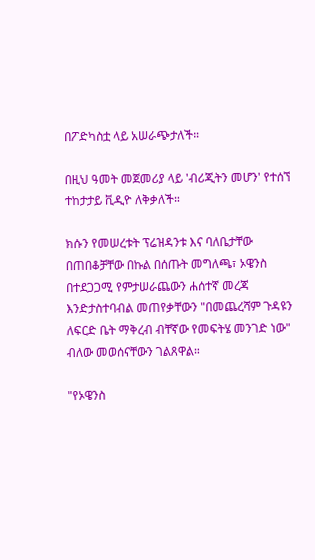በፖድካስቷ ላይ አሠራጭታለች።

በዚህ ዓመት መጀመሪያ ላይ 'ብሪጂትን መሆን' የተሰኘ ተከታታይ ቪዲዮ ለቅቃለች።

ክሱን የመሠረቱት ፕሬዝዳንቱ እና ባለቤታቸው በጠበቆቻቸው በኩል በሰጡት መግለጫ፣ ኦዌንስ በተደጋጋሚ የምታሠራጨውን ሐሰተኛ መረጃ እንድታስተባብል መጠየቃቸውን "በመጨረሻም ጉዳዩን ለፍርድ ቤት ማቅረብ ብቸኛው የመፍትሄ መንገድ ነው" ብለው መወሰናቸውን ገልጸዋል።

"የኦዌንስ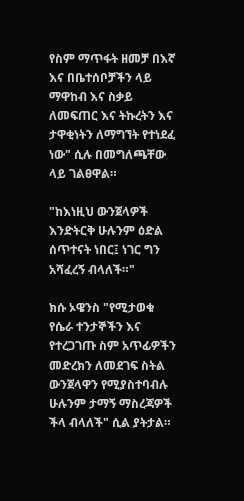የስም ማጥፋት ዘመቻ በእኛ እና በቤተሰቦቻችን ላይ ማዋከብ እና ስቃይ ለመፍጠር እና ትኩረትን እና ታዋቂነትን ለማግኘት የተነደፈ ነው" ሲሉ በመግለጫቸው ላይ ገልፀዋል።

"ከእነዚህ ውንጀላዎች እንድትርቅ ሁሉንም ዕድል ሰጥተናት ነበር፤ ነገር ግን አሻፈረኝ ብላለች።"

ክሱ ኦዌንስ "የሚታወቁ የሴራ ተንታኞችን እና የተረጋገጡ ስም አጥፊዎችን መድረክን ለመደገፍ ስትል ውንጀላዋን የሚያስተባብሉ ሁሉንም ታማኝ ማስረጃዎች ችላ ብላለች" ሲል ያትታል።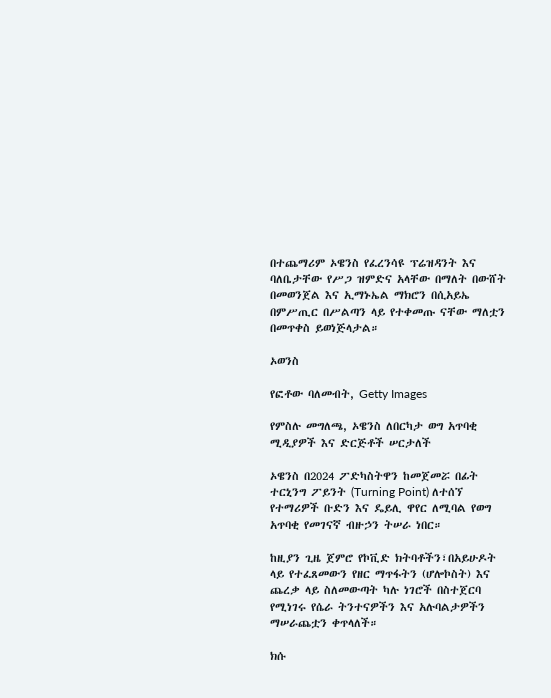በተጨማሪም ኦዌንስ የፈረንሳዩ ፕሬዝዳንት እና ባለቤታቸው የሥጋ ዝምድና አላቸው በማለት በውሸት በመወንጀል እና ኢማኑኤል ማክሮን በሲአይኤ በምሥጢር በሥልጣን ላይ የተቀመጡ ናቸው ማለቷን በመጥቀስ ይወነጅላታል።

ኦወንስ

የፎቶው ባለመብት, Getty Images

የምስሉ መግለጫ, ኦዌንስ ለበርካታ ወግ አጥባቂ ሚዲያዎች እና ድርጅቶች ሠርታለች

ኦዌንስ በ2024 ፖድካስትዋን ከመጀመሯ በፊት ተርኒንግ ፖይንት (Turning Point) ለተሰኘ የተማሪዎች ቡድን እና ዴይሊ ዋየር ለሚባል የወግ አጥባቂ የመገናኛ ብዙኃን ትሠራ ነበር።

ከዚያን ጊዜ ጀምሮ የኮቪድ ክትባቶችን፣በአይሁዶት ላይ የተፈጸመውን የዘር ማጥፋትን (ሆሎኮስት) እና ጨረቃ ላይ ስለመውጣት ካሉ ነገሮች በስተጀርባ የሚነገሩ የሴራ ትንተናዎችን እና አሉባልታዎችን ማሠራጨቷን ቀጥላለች።

ክሱ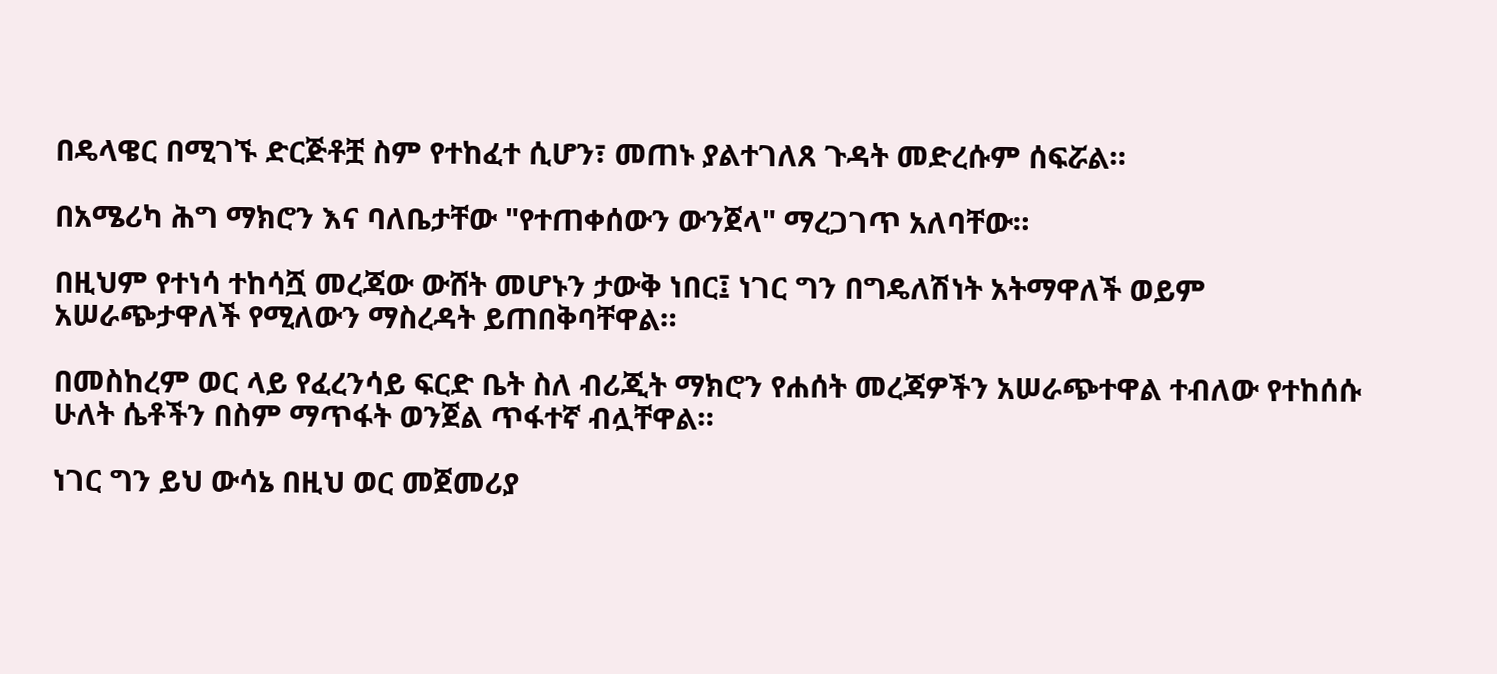በዴላዌር በሚገኙ ድርጅቶቿ ስም የተከፈተ ሲሆን፣ መጠኑ ያልተገለጸ ጉዳት መድረሱም ሰፍሯል።

በአሜሪካ ሕግ ማክሮን እና ባለቤታቸው "የተጠቀሰውን ውንጀላ" ማረጋገጥ አለባቸው።

በዚህም የተነሳ ተከሳሿ መረጃው ውሸት መሆኑን ታውቅ ነበር፤ ነገር ግን በግዴለሽነት አትማዋለች ወይም አሠራጭታዋለች የሚለውን ማስረዳት ይጠበቅባቸዋል።

በመስከረም ወር ላይ የፈረንሳይ ፍርድ ቤት ስለ ብሪጂት ማክሮን የሐሰት መረጃዎችን አሠራጭተዋል ተብለው የተከሰሱ ሁለት ሴቶችን በስም ማጥፋት ወንጀል ጥፋተኛ ብሏቸዋል።

ነገር ግን ይህ ውሳኔ በዚህ ወር መጀመሪያ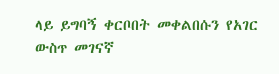ላይ ይግባኝ ቀርቦበት መቀልበሱን የአገር ውስጥ መገናኛ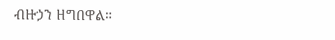ብዙኃን ዘግበዋል።